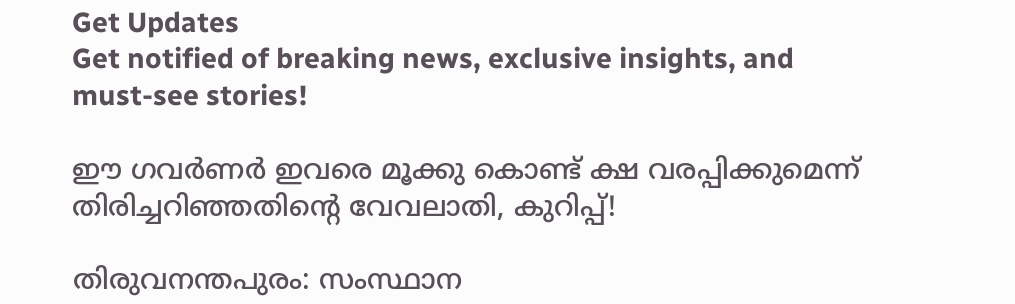Get Updates
Get notified of breaking news, exclusive insights, and must-see stories!

ഈ ഗവര്‍ണര്‍ ഇവരെ മൂക്കു കൊണ്ട് ക്ഷ വരപ്പിക്കുമെന്ന് തിരിച്ചറിഞ്ഞതിന്റെ വേവലാതി, കുറിപ്പ്!

തിരുവനന്തപുരം: സംസ്ഥാന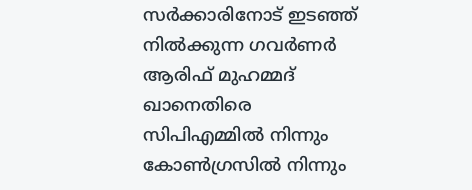സര്‍ക്കാരിനോട് ഇടഞ്ഞ് നില്‍ക്കുന്ന ഗവര്‍ണര്‍ ആരിഫ് മുഹമ്മദ് ഖാനെതിരെ സിപിഎമ്മില്‍ നിന്നും കോണ്‍ഗ്രസില്‍ നിന്നും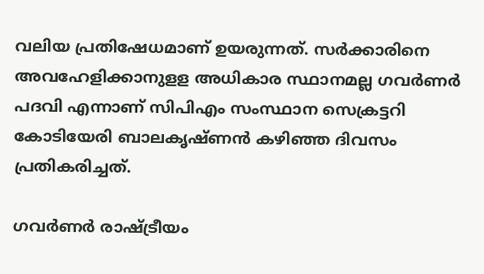വലിയ പ്രതിഷേധമാണ് ഉയരുന്നത്. സര്‍ക്കാരിനെ അവഹേളിക്കാനുളള അധികാര സ്ഥാനമല്ല ഗവര്‍ണര്‍ പദവി എന്നാണ് സിപിഎം സംസ്ഥാന സെക്രട്ടറി കോടിയേരി ബാലകൃഷ്ണന്‍ കഴിഞ്ഞ ദിവസം പ്രതികരിച്ചത്.

ഗവര്‍ണര്‍ രാഷ്ട്രീയം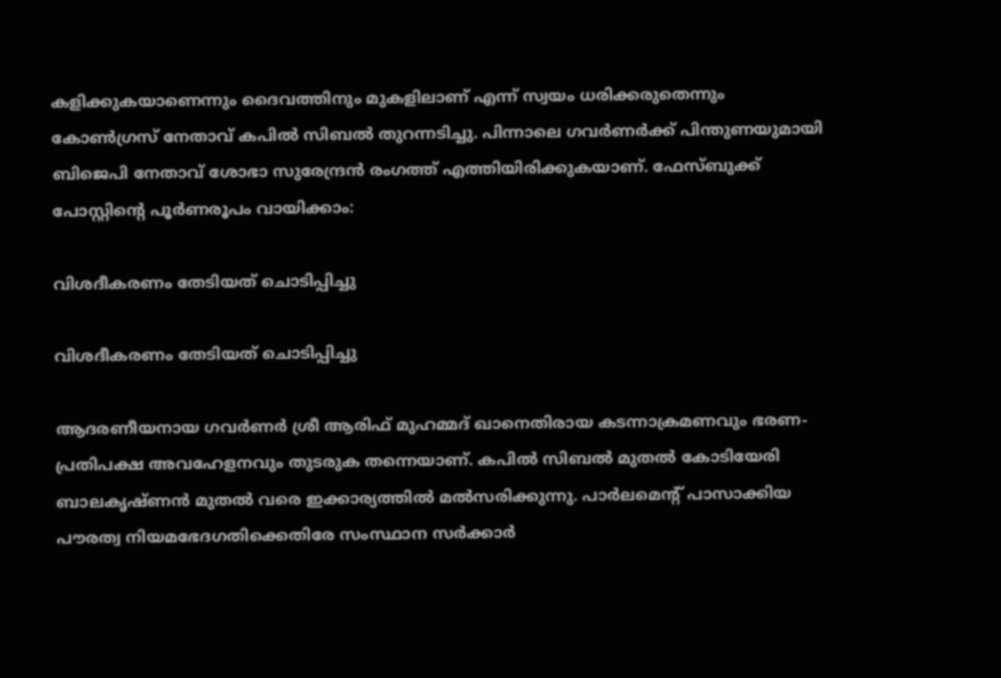കളിക്കുകയാണെന്നും ദൈവത്തിനും മുകളിലാണ് എന്ന് സ്വയം ധരിക്കരുതെന്നും കോണ്‍ഗ്രസ് നേതാവ് കപില്‍ സിബല്‍ തുറന്നടിച്ചു. പിന്നാലെ ഗവര്‍ണര്‍ക്ക് പിന്തുണയുമായി ബിജെപി നേതാവ് ശോഭാ സുരേന്ദ്രന്‍ രംഗത്ത് എത്തിയിരിക്കുകയാണ്. ഫേസ്ബുക്ക് പോസ്റ്റിന്റെ പൂർണരൂപം വായിക്കാം:

വിശദീകരണം തേടിയത് ചൊടിപ്പിച്ചു

വിശദീകരണം തേടിയത് ചൊടിപ്പിച്ചു

ആദരണീയനായ ഗവര്‍ണര്‍ ശ്രീ ആരിഫ് മുഹമ്മദ് ഖാനെതിരായ കടന്നാക്രമണവും ഭരണ-പ്രതിപക്ഷ അവഹേളനവും തുടരുക തന്നെയാണ്. കപില്‍ സിബല്‍ മുതല്‍ കോടിയേരി ബാലകൃഷ്ണന്‍ മുതല്‍ വരെ ഇക്കാര്യത്തില്‍ മല്‍സരിക്കുന്നു. പാര്‍ലമെന്റ് പാസാക്കിയ പൗരത്വ നിയമഭേദഗതിക്കെതിരേ സംസ്ഥാന സര്‍ക്കാര്‍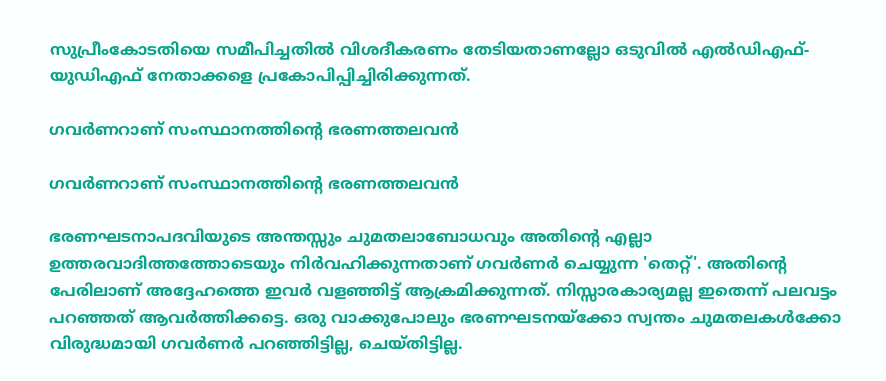സുപ്രീംകോടതിയെ സമീപിച്ചതില്‍ വിശദീകരണം തേടിയതാണല്ലോ ഒടുവില്‍ എല്‍ഡിഎഫ്-യുഡിഎഫ് നേതാക്കളെ പ്രകോപിപ്പിച്ചിരിക്കുന്നത്.

ഗവര്‍ണറാണ് സംസ്ഥാനത്തിന്റെ ഭരണത്തലവന്‍

ഗവര്‍ണറാണ് സംസ്ഥാനത്തിന്റെ ഭരണത്തലവന്‍

ഭരണഘടനാപദവിയുടെ അന്തസ്സും ചുമതലാബോധവും അതിന്റെ എല്ലാ ഉത്തരവാദിത്തത്തോടെയും നിര്‍വഹിക്കുന്നതാണ് ഗവര്‍ണര്‍ ചെയ്യുന്ന 'തെറ്റ്'. അതിന്റെ പേരിലാണ് അദ്ദേഹത്തെ ഇവര്‍ വളഞ്ഞിട്ട് ആക്രമിക്കുന്നത്. നിസ്സാരകാര്യമല്ല ഇതെന്ന് പലവട്ടം പറഞ്ഞത് ആവര്‍ത്തിക്കട്ടെ. ഒരു വാക്കുപോലും ഭരണഘടനയ്‌ക്കോ സ്വന്തം ചുമതലകള്‍ക്കോ വിരുദ്ധമായി ഗവര്‍ണര്‍ പറഞ്ഞിട്ടില്ല, ചെയ്തിട്ടില്ല.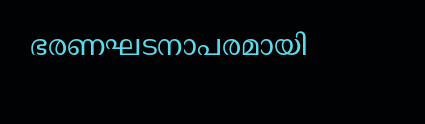ഭരണഘടനാപരമായി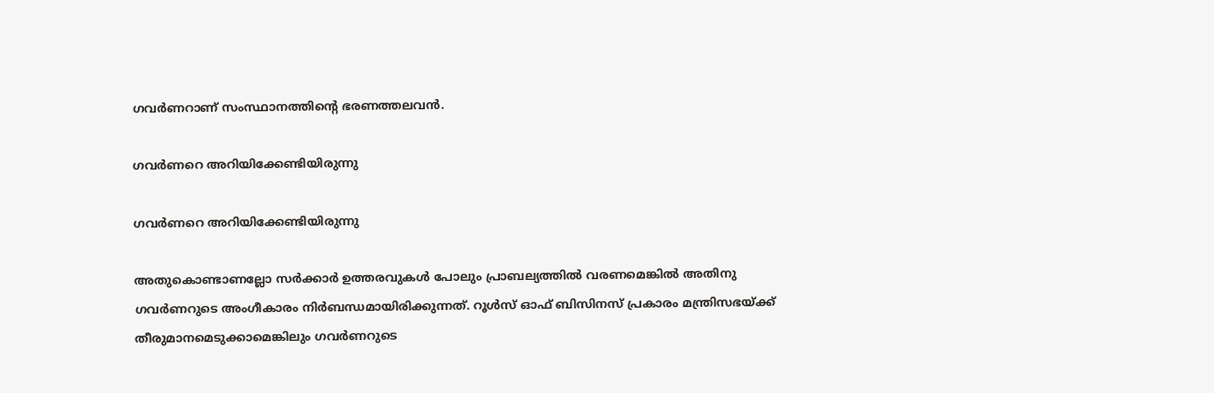ഗവര്‍ണറാണ് സംസ്ഥാനത്തിന്റെ ഭരണത്തലവന്‍.

ഗവര്‍ണറെ അറിയിക്കേണ്ടിയിരുന്നു

ഗവര്‍ണറെ അറിയിക്കേണ്ടിയിരുന്നു

അതുകൊണ്ടാണല്ലോ സര്‍ക്കാര്‍ ഉത്തരവുകള്‍ പോലും പ്രാബല്യത്തില്‍ വരണമെങ്കില്‍ അതിനു ഗവര്‍ണറുടെ അംഗീകാരം നിര്‍ബന്ധമായിരിക്കുന്നത്. റൂള്‍സ് ഓഫ് ബിസിനസ് പ്രകാരം മന്ത്രിസഭയ്ക്ക് തീരുമാനമെടുക്കാമെങ്കിലും ഗവര്‍ണറുടെ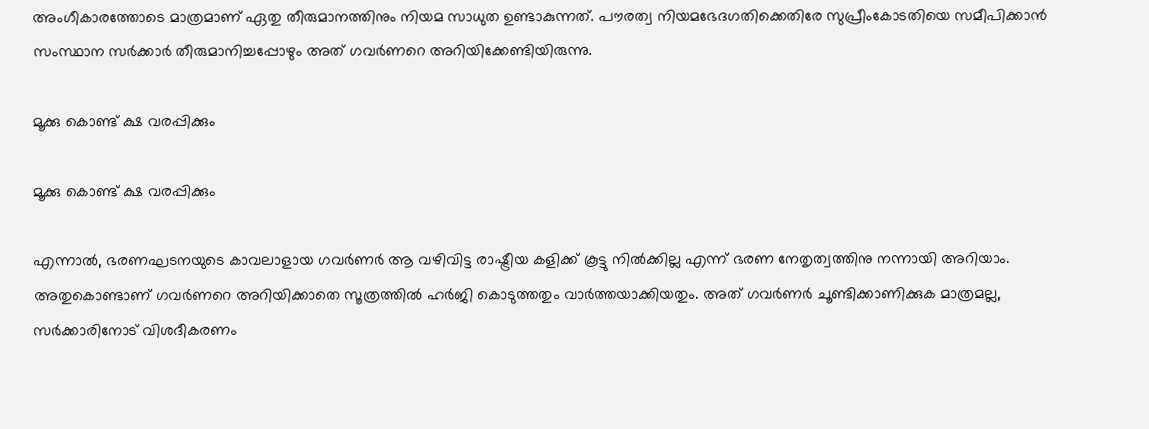അംഗീകാരത്തോടെ മാത്രമാണ് ഏതു തീരുമാനത്തിനും നിയമ സാധുത ഉണ്ടാകുന്നത്. പൗരത്വ നിയമഭേദഗതിക്കെതിരേ സുപ്രീംകോടതിയെ സമീപിക്കാന്‍ സംസ്ഥാന സര്‍ക്കാര്‍ തീരുമാനിച്ചപ്പോഴും അത് ഗവര്‍ണറെ അറിയിക്കേണ്ടിയിരുന്നു.

മൂക്കു കൊണ്ട് ക്ഷ വരപ്പിക്കും

മൂക്കു കൊണ്ട് ക്ഷ വരപ്പിക്കും

എന്നാല്‍, ഭരണഘടനയുടെ കാവലാളായ ഗവര്‍ണര്‍ ആ വഴിവിട്ട രാഷ്ട്രീയ കളിക്ക് കൂട്ടു നില്‍ക്കില്ല എന്ന് ഭരണ നേതൃത്വത്തിനു നന്നായി അറിയാം. അതുകൊണ്ടാണ് ഗവര്‍ണറെ അറിയിക്കാതെ സൂത്രത്തില്‍ ഹര്‍ജി കൊടുത്തതും വാര്‍ത്തയാക്കിയതും. അത് ഗവര്‍ണര്‍ ചൂണ്ടിക്കാണിക്കുക മാത്രമല്ല, സര്‍ക്കാരിനോട് വിശദീകരണം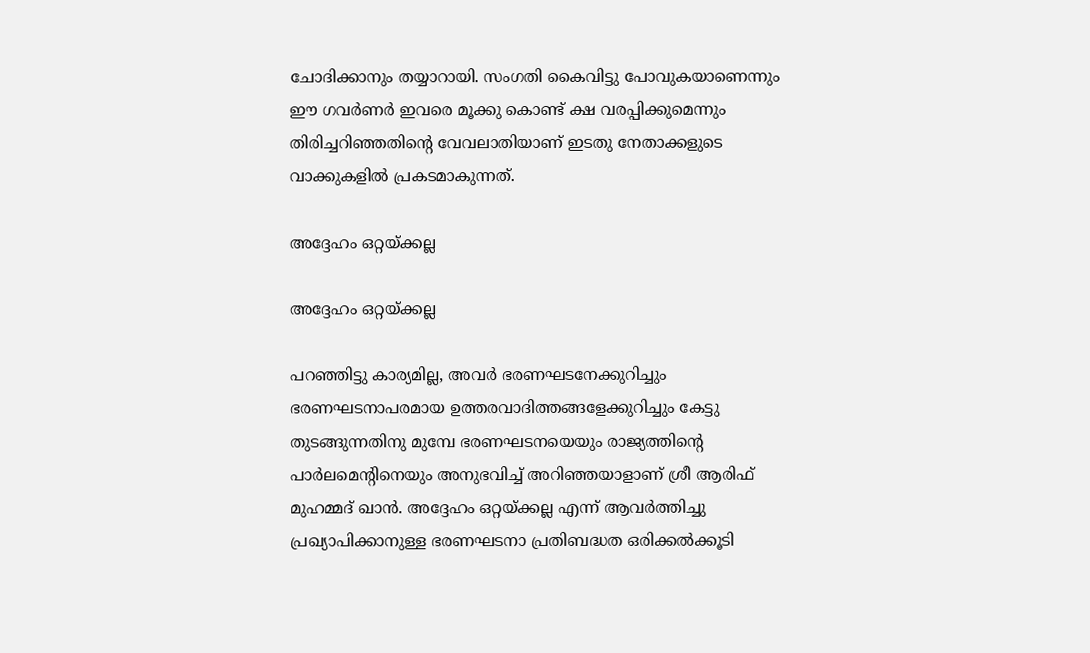ചോദിക്കാനും തയ്യാറായി. സംഗതി കൈവിട്ടു പോവുകയാണെന്നും ഈ ഗവര്‍ണര്‍ ഇവരെ മൂക്കു കൊണ്ട് ക്ഷ വരപ്പിക്കുമെന്നും തിരിച്ചറിഞ്ഞതിന്റെ വേവലാതിയാണ് ഇടതു നേതാക്കളുടെ വാക്കുകളില്‍ പ്രകടമാകുന്നത്.

അദ്ദേഹം ഒറ്റയ്ക്കല്ല

അദ്ദേഹം ഒറ്റയ്ക്കല്ല

പറഞ്ഞിട്ടു കാര്യമില്ല, അവര്‍ ഭരണഘടനേക്കുറിച്ചും ഭരണഘടനാപരമായ ഉത്തരവാദിത്തങ്ങളേക്കുറിച്ചും കേട്ടു തുടങ്ങുന്നതിനു മുമ്പേ ഭരണഘടനയെയും രാജ്യത്തിന്റെ പാര്‍ലമെന്റിനെയും അനുഭവിച്ച് അറിഞ്ഞയാളാണ് ശ്രീ ആരിഫ് മുഹമ്മദ് ഖാന്‍. അദ്ദേഹം ഒറ്റയ്ക്കല്ല എന്ന് ആവര്‍ത്തിച്ചു പ്രഖ്യാപിക്കാനുള്ള ഭരണഘടനാ പ്രതിബദ്ധത ഒരിക്കല്‍ക്കൂടി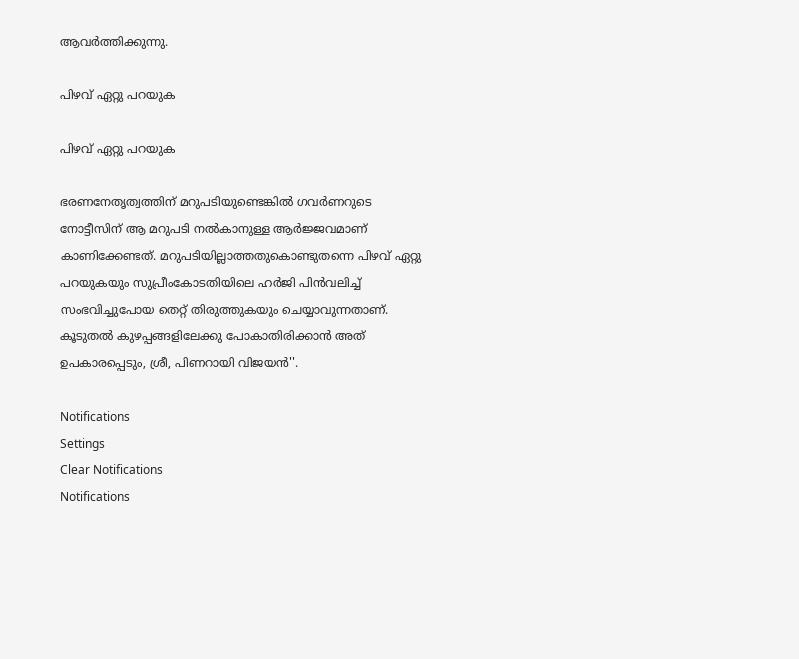ആവര്‍ത്തിക്കുന്നു.

പിഴവ് ഏറ്റു പറയുക

പിഴവ് ഏറ്റു പറയുക

ഭരണനേതൃത്വത്തിന് മറുപടിയുണ്ടെങ്കില്‍ ഗവര്‍ണറുടെ നോട്ടീസിന് ആ മറുപടി നല്‍കാനുള്ള ആര്‍ജ്ജവമാണ് കാണിക്കേണ്ടത്. മറുപടിയില്ലാത്തതുകൊണ്ടുതന്നെ പിഴവ് ഏറ്റു പറയുകയും സുപ്രീംകോടതിയിലെ ഹര്‍ജി പിന്‍വലിച്ച് സംഭവിച്ചുപോയ തെറ്റ് തിരുത്തുകയും ചെയ്യാവുന്നതാണ്. കൂടുതല്‍ കുഴപ്പങ്ങളിലേക്കു പോകാതിരിക്കാന്‍ അത് ഉപകാരപ്പെടും, ശ്രീ, പിണറായി വിജയന്‍''.

Notifications
Settings
Clear Notifications
Notifications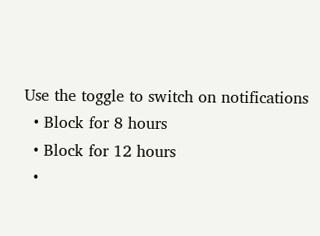Use the toggle to switch on notifications
  • Block for 8 hours
  • Block for 12 hours
  •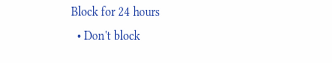Block for 24 hours
  • Don't block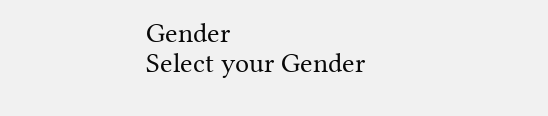Gender
Select your Gender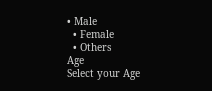• Male
  • Female
  • Others
Age
Select your Age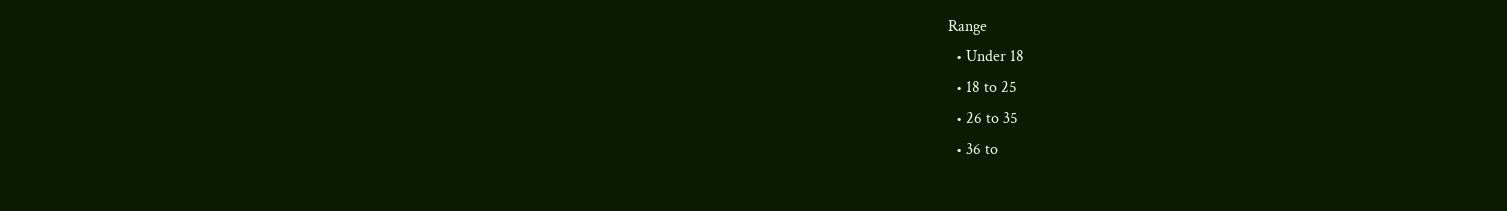Range
  • Under 18
  • 18 to 25
  • 26 to 35
  • 36 to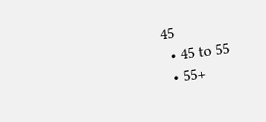45
  • 45 to 55
  • 55+